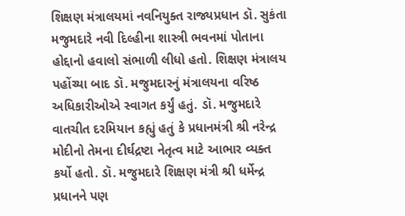શિક્ષણ મંત્રાલયમાં નવનિયુક્ત રાજ્યપ્રધાન ડૉ. સુકંતા મજુમદારે નવી દિલ્હીના શાસ્ત્રી ભવનમાં પોતાના હોદ્દાનો હવાલો સંભાળી લીધો હતો. શિક્ષણ મંત્રાલય પહોંચ્યા બાદ ડૉ. મજુમદારનું મંત્રાલયના વરિષ્ઠ અધિકારીઓએ સ્વાગત કર્યું હતું. ડૉ. મજુમદારે વાતચીત દરમિયાન કહ્યું હતું કે પ્રધાનમંત્રી શ્રી નરેન્દ્ર મોદીનો તેમના દીર્ઘદ્રષ્ટા નેતૃત્વ માટે આભાર વ્યક્ત કર્યો હતો. ડૉ. મજુમદારે શિક્ષણ મંત્રી શ્રી ધર્મેન્દ્ર પ્રધાનને પણ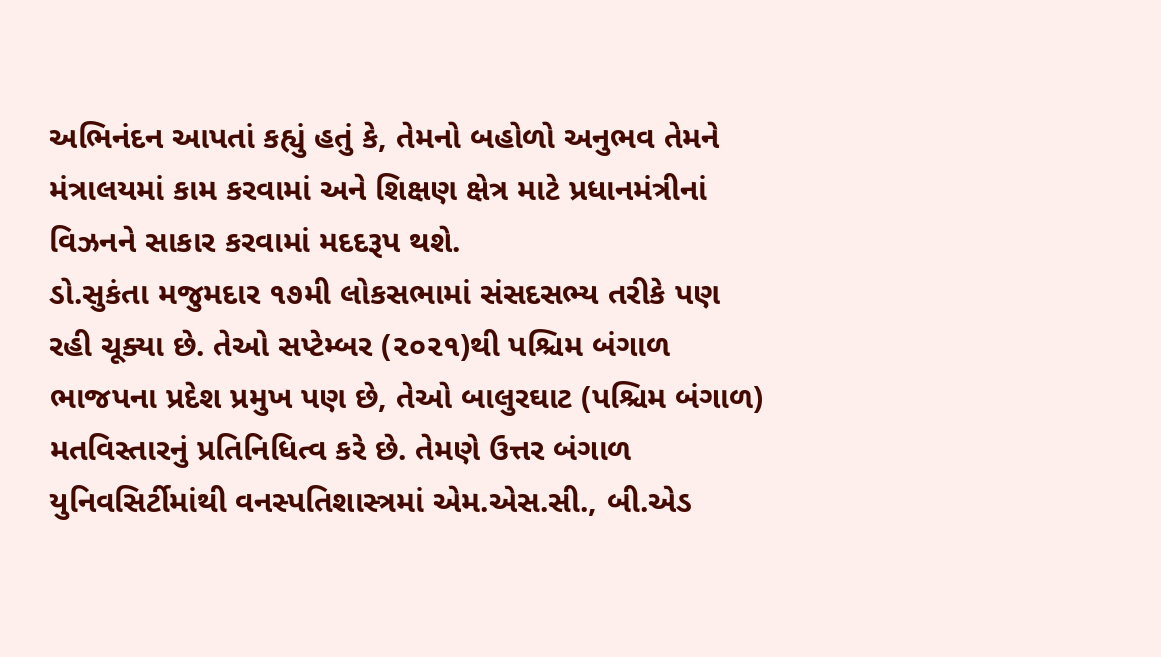અભિનંદન આપતાં કહ્યું હતું કે, તેમનો બહોળો અનુભવ તેમને મંત્રાલયમાં કામ કરવામાં અને શિક્ષણ ક્ષેત્ર માટે પ્રધાનમંત્રીનાં વિઝનને સાકાર કરવામાં મદદરૂપ થશે.
ડો.સુકંતા મજુમદાર ૧૭મી લોકસભામાં સંસદસભ્ય તરીકે પણ રહી ચૂક્યા છે. તેઓ સપ્ટેમ્બર (૨૦૨૧)થી પશ્ચિમ બંગાળ ભાજપના પ્રદેશ પ્રમુખ પણ છે, તેઓ બાલુરઘાટ (પશ્ચિમ બંગાળ) મતવિસ્તારનું પ્રતિનિધિત્વ કરે છે. તેમણે ઉત્તર બંગાળ યુનિવસિર્ટીમાંથી વનસ્પતિશાસ્ત્રમાં એમ.એસ.સી., બી.એડ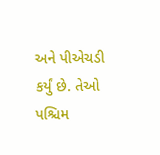અને પીએચડી કર્યું છે. તેઓ પશ્ચિમ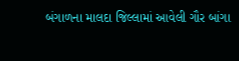બંગાળના માલદા જિલ્લામાં આવેલી ગૌર બાંગા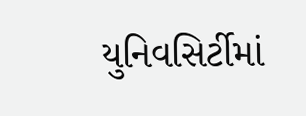યુનિવસિર્ટીમાં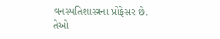વનસ્પતિશાસ્ત્રના પ્રોફેસર છે. તેઓ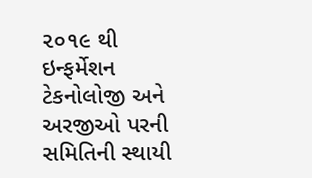૨૦૧૯ થી ઇન્ફર્મેશન ટેકનોલોજી અને અરજીઓ પરની સમિતિની સ્થાયી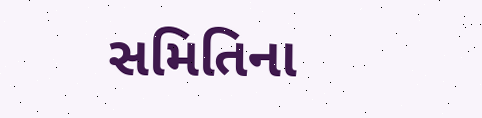સમિતિના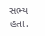સભ્ય હતા.